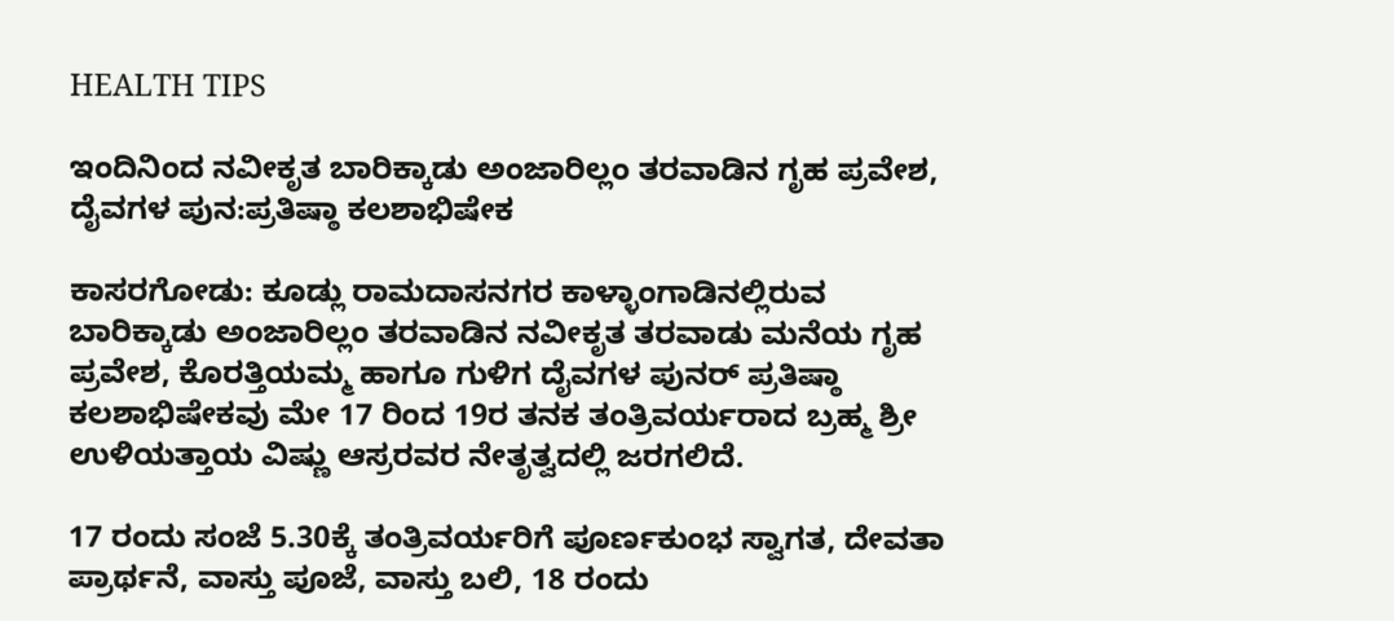HEALTH TIPS

ಇಂದಿನಿಂದ ನವೀಕೃತ ಬಾರಿಕ್ಕಾಡು ಅಂಜಾರಿಲ್ಲಂ ತರವಾಡಿನ ಗೃಹ ಪ್ರವೇಶ, ದೈವಗಳ ಪುನ:ಪ್ರತಿಷ್ಠಾ ಕಲಶಾಭಿಷೇಕ

ಕಾಸರಗೋಡು: ಕೂಡ್ಲು ರಾಮದಾಸನಗರ ಕಾಳ್ಳಾಂಗಾಡಿನಲ್ಲಿರುವ ಬಾರಿಕ್ಕಾಡು ಅಂಜಾರಿಲ್ಲಂ ತರವಾಡಿನ ನವೀಕೃತ ತರವಾಡು ಮನೆಯ ಗೃಹ ಪ್ರವೇಶ, ಕೊರತ್ತಿಯಮ್ಮ ಹಾಗೂ ಗುಳಿಗ ದೈವಗಳ ಪುನರ್ ಪ್ರತಿಷ್ಠಾ ಕಲಶಾಭಿಷೇಕವು ಮೇ 17 ರಿಂದ 19ರ ತನಕ ತಂತ್ರಿವರ್ಯರಾದ ಬ್ರಹ್ಮ ಶ್ರೀ ಉಳಿಯತ್ತಾಯ ವಿಷ್ಣು ಆಸ್ರರವರ ನೇತೃತ್ವದಲ್ಲಿ ಜರಗಲಿದೆ.

17 ರಂದು ಸಂಜೆ 5.30ಕ್ಕೆ ತಂತ್ರಿವರ್ಯರಿಗೆ ಪೂರ್ಣಕುಂಭ ಸ್ವಾಗತ, ದೇವತಾ ಪ್ರಾರ್ಥನೆ, ವಾಸ್ತು ಪೂಜೆ, ವಾಸ್ತು ಬಲಿ, 18 ರಂದು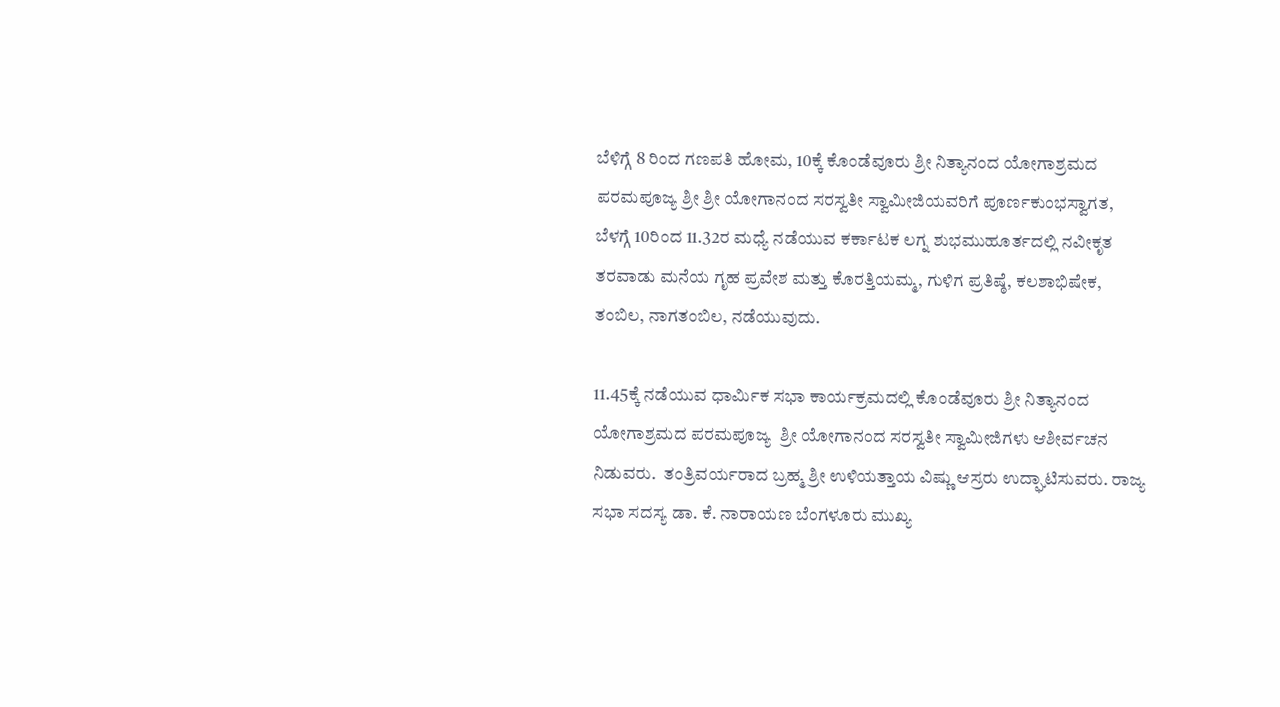ಬೆಳಿಗ್ಗೆ 8 ರಿಂದ ಗಣಪತಿ ಹೋಮ, 10ಕ್ಕೆ ಕೊಂಡೆವೂರು ಶ್ರೀ ನಿತ್ಯಾನಂದ ಯೋಗಾಶ್ರಮದ ಪರಮಪೂಜ್ಯ ಶ್ರೀ ಶ್ರೀ ಯೋಗಾನಂದ ಸರಸ್ವತೀ ಸ್ವಾಮೀಜಿಯವರಿಗೆ ಪೂರ್ಣಕುಂಭಸ್ವಾಗತ, ಬೆಳಗ್ಗೆ 10ರಿಂದ 11.32ರ ಮಧ್ಯೆ ನಡೆಯುವ ಕರ್ಕಾಟಕ ಲಗ್ನ ಶುಭಮುಹೂರ್ತದಲ್ಲಿ ನವೀಕೃತ ತರವಾಡು ಮನೆಯ ಗೃಹ ಪ್ರವೇಶ ಮತ್ತು ಕೊರತ್ತಿಯಮ್ಮ, ಗುಳಿಗ ಪ್ರತಿಷ್ಠೆ, ಕಲಶಾಭಿಷೇಕ, ತಂಬಿಲ, ನಾಗತಂಬಿಲ, ನಡೆಯುವುದು.

11.45ಕ್ಕೆ ನಡೆಯುವ ಧಾರ್ಮಿಕ ಸಭಾ ಕಾರ್ಯಕ್ರಮದಲ್ಲಿ ಕೊಂಡೆವೂರು ಶ್ರೀ ನಿತ್ಯಾನಂದ ಯೋಗಾಶ್ರಮದ ಪರಮಪೂಜ್ಯ  ಶ್ರೀ ಯೋಗಾನಂದ ಸರಸ್ವತೀ ಸ್ವಾಮೀಜಿಗಳು ಆಶೀರ್ವಚನ ನಿಡುವರು.  ತಂತ್ರಿವರ್ಯರಾದ ಬ್ರಹ್ಮ ಶ್ರೀ ಉಳಿಯತ್ತಾಯ ವಿಷ್ಣು ಆಸ್ರರು ಉದ್ಘಾಟಿಸುವರು. ರಾಜ್ಯ ಸಭಾ ಸದಸ್ಯ ಡಾ. ಕೆ. ನಾರಾಯಣ ಬೆಂಗಳೂರು ಮುಖ್ಯ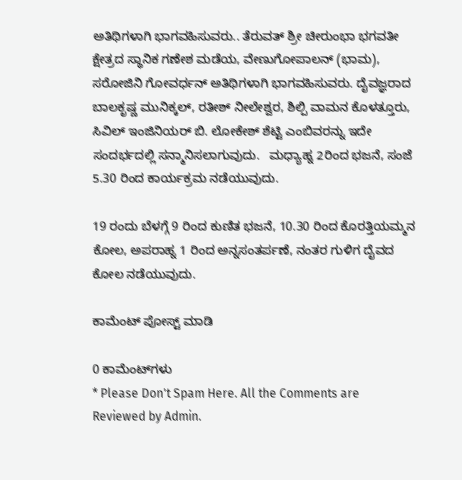ಅತಿಥಿಗಳಾಗಿ ಭಾಗವಹಿಸುವರು.. ತೆರುವತ್ ಶ್ರೀ ಚೀರುಂಭಾ ಭಗವತೀ ಕ್ಷೇತ್ರದ ಸ್ಥಾನಿಕ ಗಣೇಶ ಮಡೆಯ, ವೇಣುಗೋಪಾಲನ್ (ಭಾಮ), ಸರೋಜಿನಿ ಗೋವರ್ಧನ್ ಅತಿಥಿಗಳಾಗಿ ಭಾಗವಹಿಸುವರು. ದೈವಜ್ಞರಾದ ಬಾಲಕೃಷ್ಣ ಮುನಿಕ್ಕಲ್, ರತೀಶ್ ನೀಲೇಶ್ವರ, ಶಿಲ್ಪಿ ವಾಮನ ಕೊಳತ್ತೂರು, ಸಿವಿಲ್ ಇಂಜಿನಿಯರ್ ಬಿ. ಲೋಕೇಶ್ ಶೆಟ್ಟಿ ಎಂಬಿವರನ್ನು ಇದೇ ಸಂದರ್ಭದಲ್ಲಿ ಸನ್ಮಾನಿಸಲಾಗುವುದು.   ಮಧ್ಯಾಹ್ನ 2ರಿಂದ ಭಜನೆ, ಸಂಜೆ 5.30 ರಿಂದ ಕಾರ್ಯಕ್ರಮ ನಡೆಯುವುದು.

19 ರಂದು ಬೆಳಗ್ಗೆ 9 ರಿಂದ ಕುಣಿತ ಭಜನೆ, 10.30 ರಿಂದ ಕೊರತ್ತಿಯಮ್ಮನ ಕೋಲ, ಅಪರಾಹ್ನ 1 ರಿಂದ ಅನ್ನಸಂತರ್ಪಣೆ, ನಂತರ ಗುಳಿಗ ದೈವದ ಕೋಲ ನಡೆಯುವುದು.

ಕಾಮೆಂಟ್‌‌ ಪೋಸ್ಟ್‌ ಮಾಡಿ

0 ಕಾಮೆಂಟ್‌ಗಳು
* Please Don't Spam Here. All the Comments are Reviewed by Admin.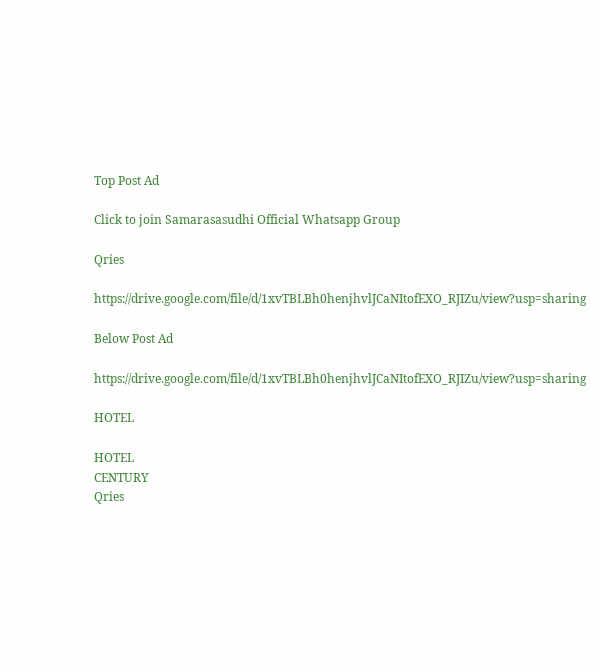Top Post Ad

Click to join Samarasasudhi Official Whatsapp Group

Qries

https://drive.google.com/file/d/1xvTBLBh0henjhvlJCaNItofEXO_RJIZu/view?usp=sharing

Below Post Ad

https://drive.google.com/file/d/1xvTBLBh0henjhvlJCaNItofEXO_RJIZu/view?usp=sharing

HOTEL

HOTEL
CENTURY
Qries